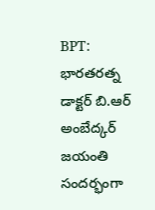BPT: భారతరత్న డాక్టర్ బి.ఆర్ అంబేద్కర్ జయంతి సందర్భంగా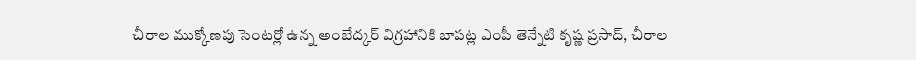చీరాల ముక్కోణపు సెంటర్లో ఉన్న అంబేద్కర్ విగ్రహానికి బాపట్ల ఎంపీ తెన్నేటి కృష్ణ ప్రసాద్, చీరాల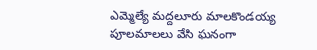ఎమ్మెల్యే మద్దలూరు మాలకొండయ్య పూలమాలలు వేసి ఘనంగా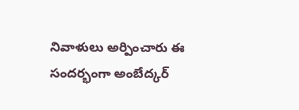నివాళులు అర్పించారు ఈ సందర్భంగా అంబేద్కర్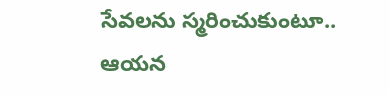సేవలను స్మరించుకుంటూ.. ఆయన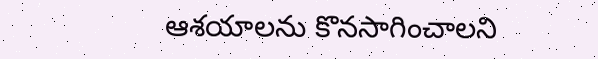ఆశయాలను కొనసాగించాలని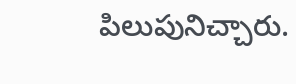పిలుపునిచ్చారు.